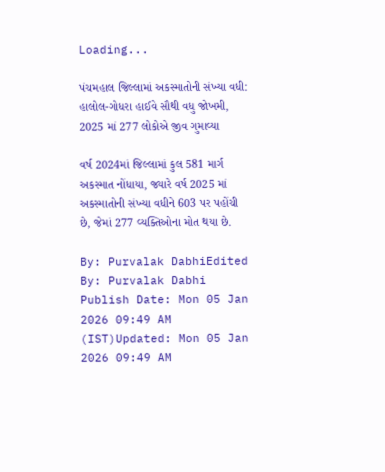Loading...

પંચમહાલ જિલ્લામાં અકસ્માતોની સંખ્યા વધી: હાલોલ-ગોધરા હાઈવે સૌથી વધુ જોખમી, 2025 માં 277 લોકોએ જીવ ગુમાવ્યા

વર્ષ 2024માં જિલ્લામાં કુલ 581 માર્ગ અકસ્માત નોંધાયા, જ્યારે વર્ષ 2025 માં અકસ્માતોની સંખ્યા વધીને 603 પર પહોંચી છે, જેમાં 277 વ્યક્તિઓના મોત થયા છે.

By: Purvalak DabhiEdited By: Purvalak Dabhi Publish Date: Mon 05 Jan 2026 09:49 AM (IST)Updated: Mon 05 Jan 2026 09:49 AM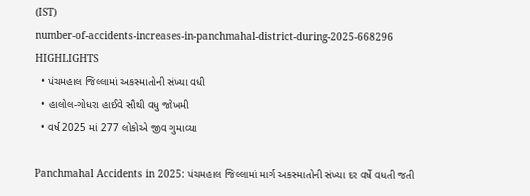(IST)
number-of-accidents-increases-in-panchmahal-district-during-2025-668296
HIGHLIGHTS
  • પંચમહાલ જિલ્લામાં અકસ્માતોની સંખ્યા વધી
  • હાલોલ-ગોધરા હાઈવે સૌથી વધુ જોખમી
  • વર્ષ 2025 માં 277 લોકોએ જીવ ગુમાવ્યા

Panchmahal Accidents in 2025: પંચમહાલ જિલ્લામાં માર્ગ અકસ્માતોની સંખ્યા દર વર્ષે વધતી જતી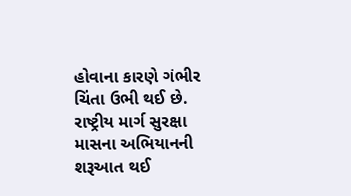હોવાના કારણે ગંભીર ચિંતા ઉભી થઈ છે. રાષ્ટ્રીય માર્ગ સુરક્ષા માસના અભિયાનની શરૂઆત થઈ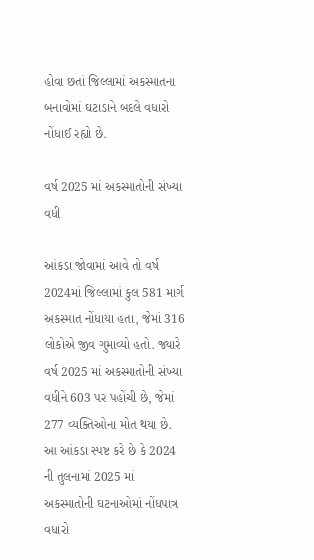હોવા છતાં જિલ્લામાં અકસ્માતના બનાવોમાં ઘટાડાને બદલે વધારો નોંધાઈ રહ્યો છે.

વર્ષ 2025 માં અકસ્માતોની સંખ્યા વધી

આંકડા જોવામાં આવે તો વર્ષ 2024માં જિલ્લામાં કુલ 581 માર્ગ અકસ્માત નોંધાયા હતા, જેમાં 316 લોકોએ જીવ ગુમાવ્યો હતો. જ્યારે વર્ષ 2025 માં અકસ્માતોની સંખ્યા વધીને 603 પર પહોંચી છે, જેમાં 277 વ્યક્તિઓના મોત થયા છે. આ આંકડા સ્પષ્ટ કરે છે કે 2024 ની તુલનામાં 2025 માં અકસ્માતોની ઘટનાઓમાં નોંધપાત્ર વધારો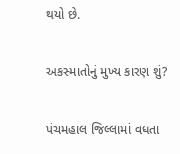થયો છે.

અકસ્માતોનું મુખ્ય કારણ શું?

પંચમહાલ જિલ્લામાં વધતા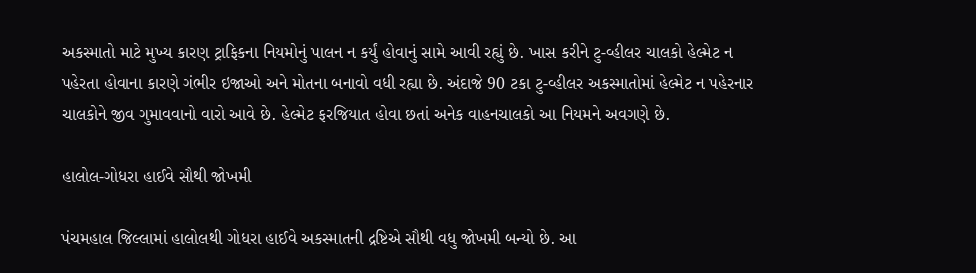અકસ્માતો માટે મુખ્ય કારણ ટ્રાફિકના નિયમોનું પાલન ન કર્યું હોવાનું સામે આવી રહ્યું છે. ખાસ કરીને ટુ-વ્હીલર ચાલકો હેલ્મેટ ન પહેરતા હોવાના કારણે ગંભીર ઇજાઓ અને મોતના બનાવો વધી રહ્યા છે. અંદાજે 90 ટકા ટુ-વ્હીલર અકસ્માતોમાં હેલ્મેટ ન પહેરનાર ચાલકોને જીવ ગુમાવવાનો વારો આવે છે. હેલ્મેટ ફરજિયાત હોવા છતાં અનેક વાહનચાલકો આ નિયમને અવગણે છે.

હાલોલ-ગોધરા હાઈવે સૌથી જોખમી

પંચમહાલ જિલ્લામાં હાલોલથી ગોધરા હાઈવે અકસ્માતની દ્રષ્ટિએ સૌથી વધુ જોખમી બન્યો છે. આ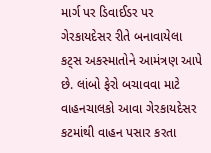માર્ગ પર ડિવાઈડર પર ગેરકાયદેસર રીતે બનાવાયેલા કટ્સ અકસ્માતોને આમંત્રણ આપે છે. લાંબો ફેરો બચાવવા માટે વાહનચાલકો આવા ગેરકાયદેસર કટમાંથી વાહન પસાર કરતા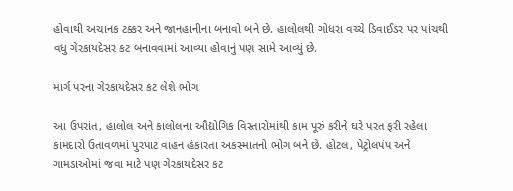હોવાથી અચાનક ટક્કર અને જાનહાનીના બનાવો બને છે. હાલોલથી ગોધરા વચ્ચે ડિવાઈડર પર પાંચથી વધુ ગેરકાયદેસર કટ બનાવવામાં આવ્યા હોવાનું પણ સામે આવ્યું છે.

માર્ગ પરના ગેરકાયદેસર કટ લેશે ભોગ

આ ઉપરાંત, હાલોલ અને કાલોલના ઔદ્યોગિક વિસ્તારોમાંથી કામ પૂરું કરીને ઘરે પરત ફરી રહેલા કામદારો ઉતાવળમાં પુરપાટ વાહન હંકારતા અકસ્માતનો ભોગ બને છે. હોટલ, પેટ્રોલપંપ અને ગામડાઓમાં જવા માટે પણ ગેરકાયદેસર કટ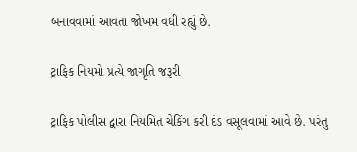બનાવવામાં આવતા જોખમ વધી રહ્યું છે.

ટ્રાફિક નિયમો પ્રત્યે જાગૃતિ જરૂરી

ટ્રાફિક પોલીસ દ્વારા નિયમિત ચેકિંગ કરી દંડ વસૂલવામાં આવે છે. પરંતુ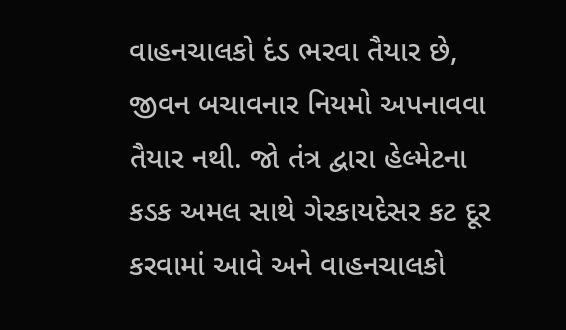વાહનચાલકો દંડ ભરવા તૈયાર છે, જીવન બચાવનાર નિયમો અપનાવવા તૈયાર નથી. જો તંત્ર દ્વારા હેલ્મેટના કડક અમલ સાથે ગેરકાયદેસર કટ દૂર કરવામાં આવે અને વાહનચાલકો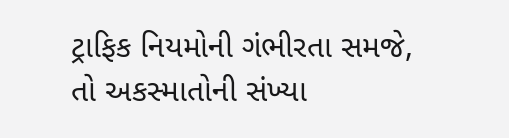ટ્રાફિક નિયમોની ગંભીરતા સમજે, તો અકસ્માતોની સંખ્યા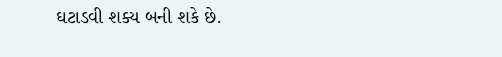ઘટાડવી શક્ય બની શકે છે.